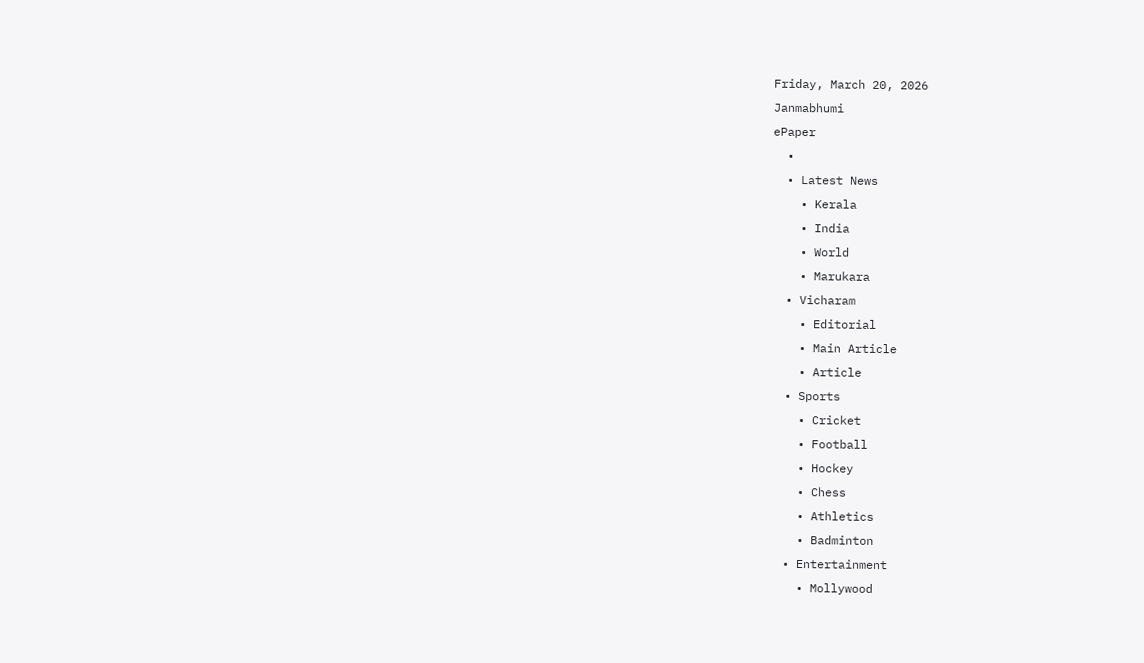Friday, March 20, 2026
Janmabhumi
ePaper
  •
  • Latest News
    • Kerala
    • India
    • World
    • Marukara
  • Vicharam
    • Editorial
    • Main Article
    • Article
  • Sports
    • Cricket
    • Football
    • Hockey
    • Chess
    • Athletics
    • Badminton
  • Entertainment
    • Mollywood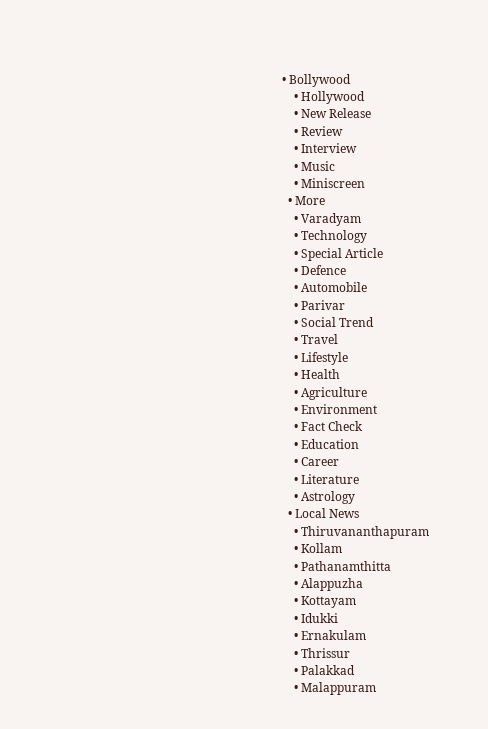• Bollywood
    • Hollywood
    • New Release
    • Review
    • Interview
    • Music
    • Miniscreen
  • More
    • Varadyam
    • Technology
    • Special Article
    • Defence
    • Automobile
    • Parivar
    • Social Trend
    • Travel
    • Lifestyle
    • Health
    • Agriculture
    • Environment
    • Fact Check
    • Education
    • Career
    • Literature
    • Astrology
  • Local News
    • Thiruvananthapuram
    • Kollam
    • Pathanamthitta
    • Alappuzha
    • Kottayam
    • Idukki
    • Ernakulam
    • Thrissur
    • Palakkad
    • Malappuram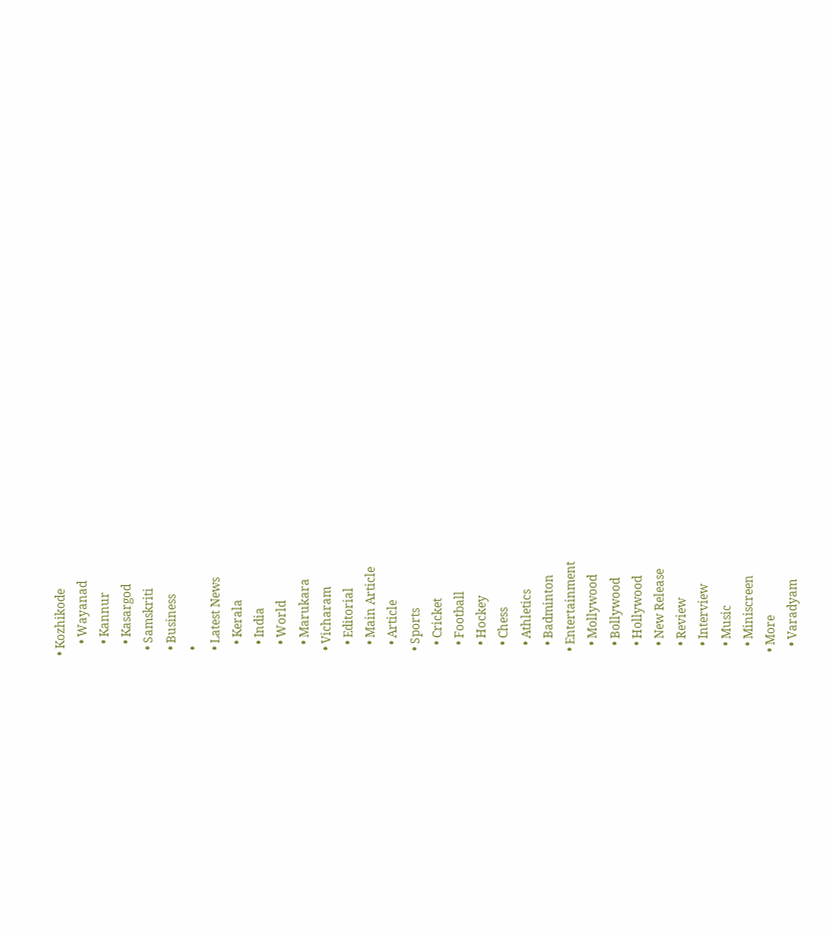• Kozhikode
    • Wayanad
    • Kannur
    • Kasargod
  • Samskriti
  • Business
  •
  • Latest News
    • Kerala
    • India
    • World
    • Marukara
  • Vicharam
    • Editorial
    • Main Article
    • Article
  • Sports
    • Cricket
    • Football
    • Hockey
    • Chess
    • Athletics
    • Badminton
  • Entertainment
    • Mollywood
    • Bollywood
    • Hollywood
    • New Release
    • Review
    • Interview
    • Music
    • Miniscreen
  • More
    • Varadyam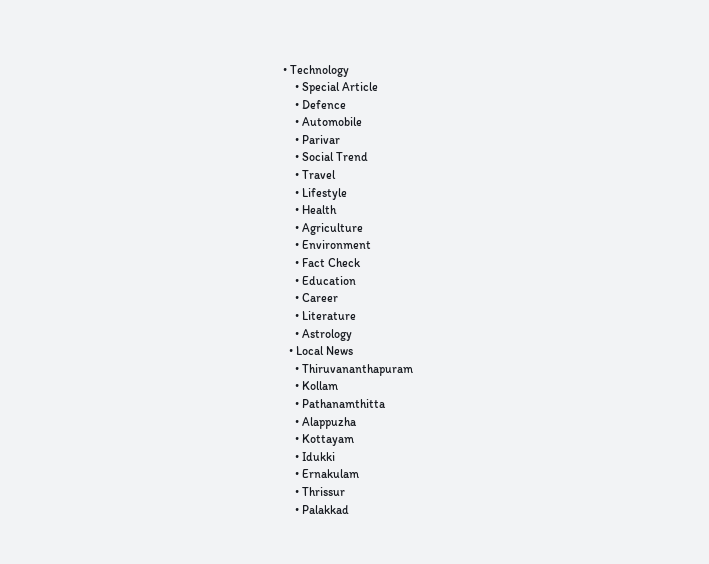• Technology
    • Special Article
    • Defence
    • Automobile
    • Parivar
    • Social Trend
    • Travel
    • Lifestyle
    • Health
    • Agriculture
    • Environment
    • Fact Check
    • Education
    • Career
    • Literature
    • Astrology
  • Local News
    • Thiruvananthapuram
    • Kollam
    • Pathanamthitta
    • Alappuzha
    • Kottayam
    • Idukki
    • Ernakulam
    • Thrissur
    • Palakkad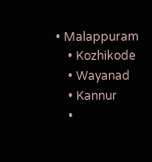• Malappuram
    • Kozhikode
    • Wayanad
    • Kannur
    •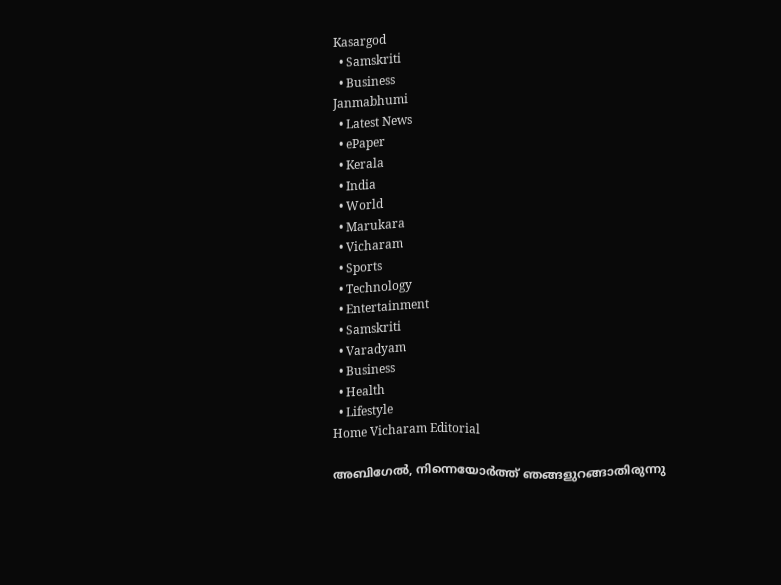Kasargod
  • Samskriti
  • Business
Janmabhumi
  • Latest News
  • ePaper
  • Kerala
  • India
  • World
  • Marukara
  • Vicharam
  • Sports
  • Technology
  • Entertainment
  • Samskriti
  • Varadyam
  • Business
  • Health
  • Lifestyle
Home Vicharam Editorial

അബിഗേല്‍, നിന്നെയോര്‍ത്ത് ഞങ്ങളുറങ്ങാതിരുന്നു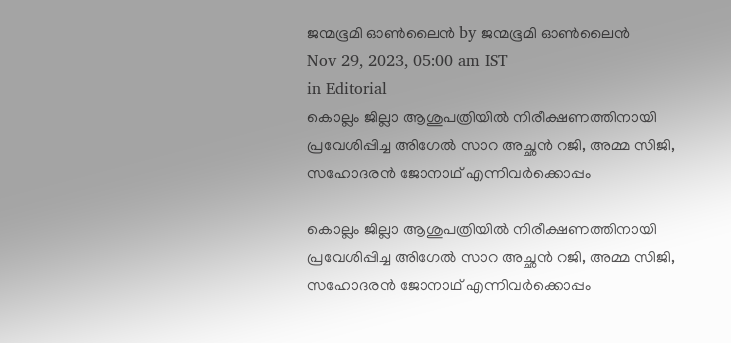ജന്മഭൂമി ഓണ്‍ലൈന്‍ by ജന്മഭൂമി ഓണ്‍ലൈന്‍
Nov 29, 2023, 05:00 am IST
in Editorial
കൊല്ലം ജില്ലാ ആശുപത്രിയില്‍ നിരീക്ഷണത്തിനായി പ്രവേശിപ്പിച്ച അിഗേല്‍ സാറ അച്ഛന്‍ റജി, അമ്മ സിജി, സഹോദരന്‍ ജോനാഥ് എന്നിവര്‍ക്കൊപ്പം

കൊല്ലം ജില്ലാ ആശുപത്രിയില്‍ നിരീക്ഷണത്തിനായി പ്രവേശിപ്പിച്ച അിഗേല്‍ സാറ അച്ഛന്‍ റജി, അമ്മ സിജി, സഹോദരന്‍ ജോനാഥ് എന്നിവര്‍ക്കൊപ്പം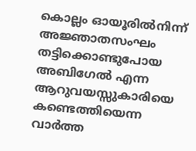കൊല്ലം ഓയൂരില്‍നിന്ന് അജ്ഞാതസംഘം തട്ടിക്കൊണ്ടുപോയ അബിഗേല്‍ എന്ന ആറുവയസ്സുകാരിയെ കണ്ടെത്തിയെന്ന വാര്‍ത്ത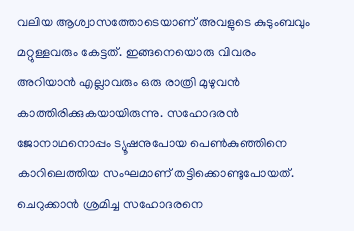വലിയ ആശ്വാസത്തോടെയാണ് അവളുടെ കുടുംബവും മറ്റുള്ളവരും കേട്ടത്. ഇങ്ങനെയൊരു വിവരം അറിയാന്‍ എല്ലാവരും ഒരു രാത്രി മുഴുവന്‍ കാത്തിരിക്കുകയായിരുന്നു. സഹോദരന്‍ ജോനാഥനൊപ്പം ട്യൂഷനുപോയ പെണ്‍കുഞ്ഞിനെ കാറിലെത്തിയ സംഘമാണ് തട്ടിക്കൊണ്ടുപോയത്. ചെറുക്കാന്‍ ശ്രമിച്ച സഹോദരനെ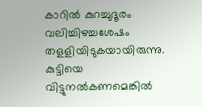കാറില്‍ കുറച്ചുദൂരം വലിച്ചിഴച്ചശേഷം തളളിയിടുകയായിരുന്നു. കുട്ടിയെ വിട്ടുനല്‍കണമെങ്കില്‍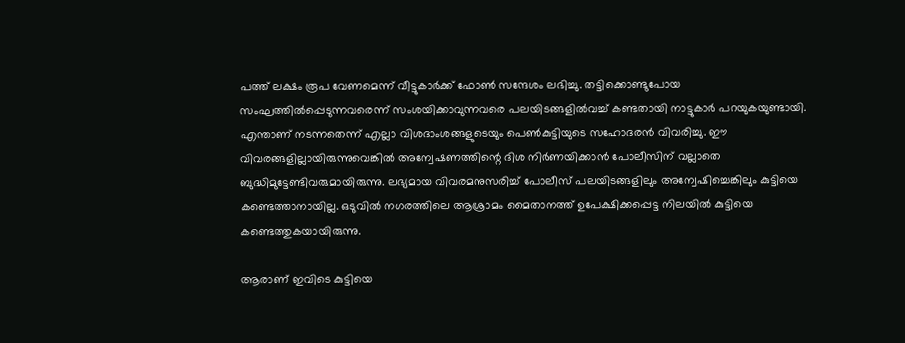പത്ത് ലക്ഷം രൂപ വേണമെന്ന് വീട്ടുകാര്‍ക്ക് ഫോണ്‍ സന്ദേശം ലഭിച്ചു. തട്ടിക്കൊണ്ടുപോയ സംഘത്തില്‍പ്പെടുന്നവരെന്ന് സംശയിക്കാവുന്നവരെ പലയിടങ്ങളില്‍വച്ച് കണ്ടതായി നാട്ടുകാര്‍ പറയുകയുണ്ടായി. എന്താണ് നടന്നതെന്ന് എല്ലാ വിശദാംശങ്ങളുടെയും പെണ്‍കുട്ടിയുടെ സഹോദരന്‍ വിവരിച്ചു. ഈ വിവരങ്ങളില്ലായിരുന്നുവെങ്കില്‍ അന്വേഷണത്തിന്റെ ദിശ നിര്‍ണയിക്കാന്‍ പോലീസിന് വല്ലാതെ ബുദ്ധിമുട്ടേണ്ടിവരുമായിരുന്നു. ലഭ്യമായ വിവരമനുസരിച്ച് പോലീസ് പലയിടങ്ങളിലും അന്വേഷിച്ചെങ്കിലും കുട്ടിയെ കണ്ടെത്താനായില്ല. ഒടുവില്‍ നഗരത്തിലെ ആശ്രാമം മൈതാനത്ത് ഉപേക്ഷിക്കപ്പെട്ട നിലയില്‍ കുട്ടിയെ കണ്ടെത്തുകയായിരുന്നു.

ആരാണ് ഇവിടെ കുട്ടിയെ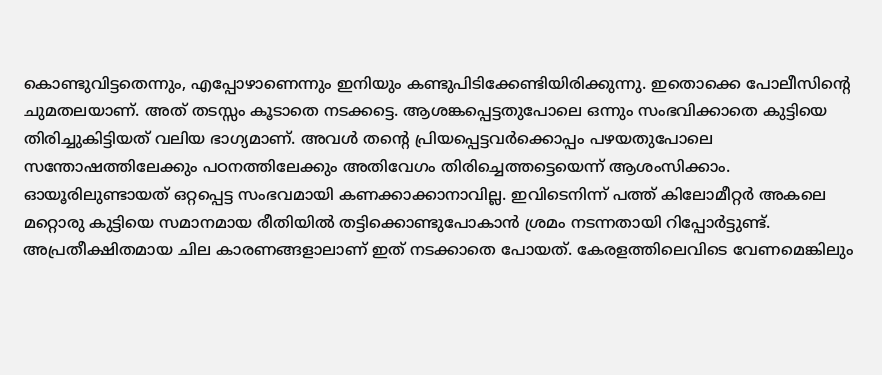കൊണ്ടുവിട്ടതെന്നും, എപ്പോഴാണെന്നും ഇനിയും കണ്ടുപിടിക്കേണ്ടിയിരിക്കുന്നു. ഇതൊക്കെ പോലീസിന്റെ ചുമതലയാണ്. അത് തടസ്സം കൂടാതെ നടക്കട്ടെ. ആശങ്കപ്പെട്ടതുപോലെ ഒന്നും സംഭവിക്കാതെ കുട്ടിയെ തിരിച്ചുകിട്ടിയത് വലിയ ഭാഗ്യമാണ്. അവള്‍ തന്റെ പ്രിയപ്പെട്ടവര്‍ക്കൊപ്പം പഴയതുപോലെ സന്തോഷത്തിലേക്കും പഠനത്തിലേക്കും അതിവേഗം തിരിച്ചെത്തട്ടെയെന്ന് ആശംസിക്കാം.
ഓയൂരിലുണ്ടായത് ഒറ്റപ്പെട്ട സംഭവമായി കണക്കാക്കാനാവില്ല. ഇവിടെനിന്ന് പത്ത് കിലോമീറ്റര്‍ അകലെ മറ്റൊരു കുട്ടിയെ സമാനമായ രീതിയില്‍ തട്ടിക്കൊണ്ടുപോകാന്‍ ശ്രമം നടന്നതായി റിപ്പോര്‍ട്ടുണ്ട്. അപ്രതീക്ഷിതമായ ചില കാരണങ്ങളാലാണ് ഇത് നടക്കാതെ പോയത്. കേരളത്തിലെവിടെ വേണമെങ്കിലും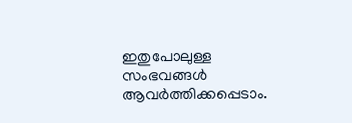ഇതുപോലുള്ള സംഭവങ്ങള്‍ ആവര്‍ത്തിക്കപ്പെടാം.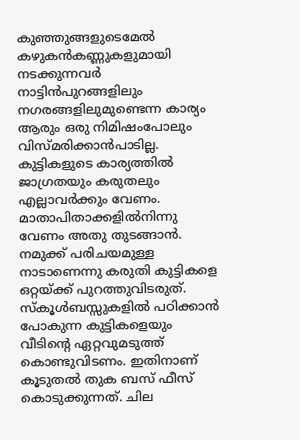കുഞ്ഞുങ്ങളുടെമേല്‍ കഴുകന്‍കണ്ണുകളുമായി നടക്കുന്നവര്‍ നാട്ടിന്‍പുറങ്ങളിലും നഗരങ്ങളിലുമുണ്ടെന്ന കാര്യം ആരും ഒരു നിമിഷംപോലും വിസ്മരിക്കാന്‍പാടില്ല. കുട്ടികളുടെ കാര്യത്തില്‍ ജാഗ്രതയും കരുതലും എല്ലാവര്‍ക്കും വേണം. മാതാപിതാക്കളില്‍നിന്നു വേണം അതു തുടങ്ങാന്‍. നമുക്ക് പരിചയമുള്ള നാടാണെന്നു കരുതി കുട്ടികളെ ഒറ്റയ്‌ക്ക് പുറത്തുവിടരുത്. സ്‌കൂള്‍ബസ്സുകളില്‍ പഠിക്കാന്‍ പോകുന്ന കുട്ടികളെയും വീടിന്റെ ഏറ്റവുമടുത്ത് കൊണ്ടുവിടണം. ഇതിനാണ് കൂടുതല്‍ തുക ബസ് ഫീസ് കൊടുക്കുന്നത്. ചില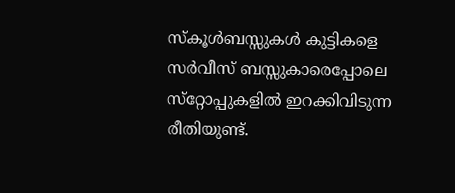സ്‌കൂള്‍ബസ്സുകള്‍ കുട്ടികളെ സര്‍വീസ് ബസ്സുകാരെപ്പോലെ സ്‌റ്റോപ്പുകളില്‍ ഇറക്കിവിടുന്ന രീതിയുണ്ട്.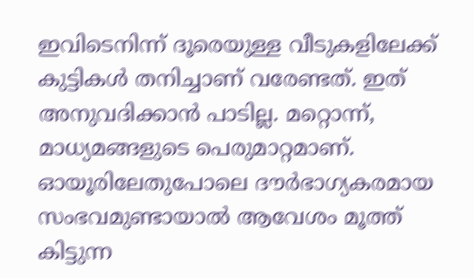ഇവിടെനിന്ന് ദൂരെയുള്ള വീടുകളിലേക്ക് കുട്ടികള്‍ തനിച്ചാണ് വരേണ്ടത്. ഇത് അനുവദിക്കാന്‍ പാടില്ല. മറ്റൊന്ന്, മാധ്യമങ്ങളുടെ പെരുമാറ്റമാണ്. ഓയൂരിലേതുപോലെ ദൗര്‍ഭാഗ്യകരമായ സംഭവമുണ്ടായാല്‍ ആവേശം മൂത്ത് കിട്ടുന്ന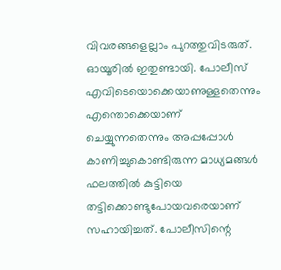വിവരങ്ങളെല്ലാം പുറത്തുവിടരുത്. ഓയൂരില്‍ ഇതുണ്ടായി. പോലീസ് എവിടെയൊക്കെയാണുള്ളതെന്നും എന്തൊക്കെയാണ് ചെയ്യുന്നതെന്നും അപ്പപ്പോള്‍ കാണിച്ചുകൊണ്ടിരുന്ന മാധ്യമങ്ങള്‍ ഫലത്തില്‍ കുട്ടിയെ തട്ടിക്കൊണ്ടുപോയവരെയാണ് സഹായിച്ചത്. പോലീസിന്റെ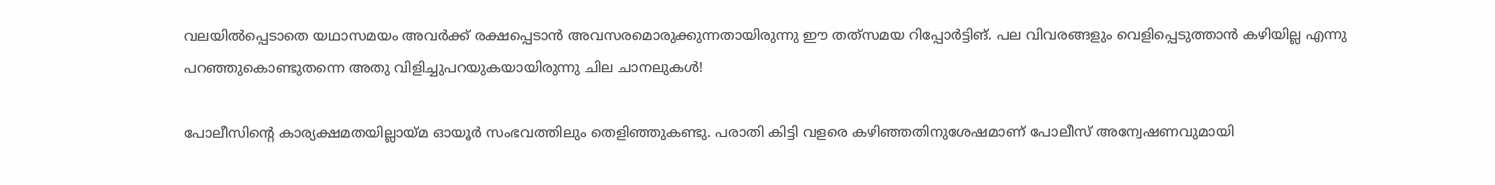വലയില്‍പ്പെടാതെ യഥാസമയം അവര്‍ക്ക് രക്ഷപ്പെടാന്‍ അവസരമൊരുക്കുന്നതായിരുന്നു ഈ തത്‌സമയ റിപ്പോര്‍ട്ടിങ്. പല വിവരങ്ങളും വെളിപ്പെടുത്താന്‍ കഴിയില്ല എന്നു പറഞ്ഞുകൊണ്ടുതന്നെ അതു വിളിച്ചുപറയുകയായിരുന്നു ചില ചാനലുകള്‍!

പോലീസിന്റെ കാര്യക്ഷമതയില്ലായ്‌മ ഓയൂര്‍ സംഭവത്തിലും തെളിഞ്ഞുകണ്ടു. പരാതി കിട്ടി വളരെ കഴിഞ്ഞതിനുശേഷമാണ് പോലീസ് അന്വേഷണവുമായി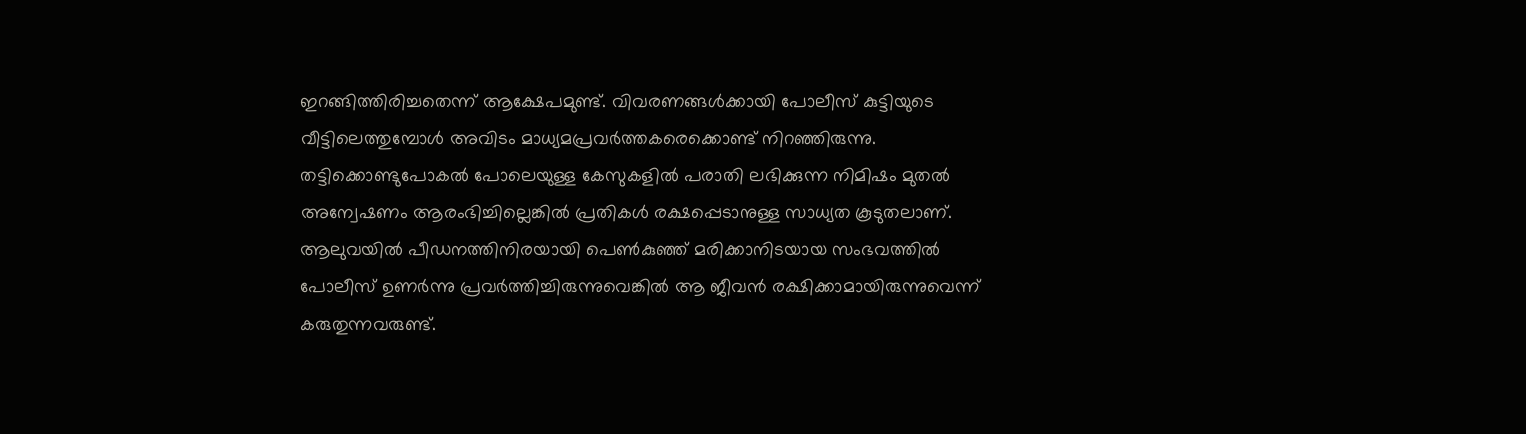ഇറങ്ങിത്തിരിച്ചതെന്ന് ആക്ഷേപമുണ്ട്. വിവരണങ്ങള്‍ക്കായി പോലീസ് കുട്ടിയുടെ വീട്ടിലെത്തുമ്പോള്‍ അവിടം മാധ്യമപ്രവര്‍ത്തകരെക്കൊണ്ട് നിറഞ്ഞിരുന്നു. തട്ടിക്കൊണ്ടുപോകല്‍ പോലെയുള്ള കേസുകളില്‍ പരാതി ലഭിക്കുന്ന നിമിഷം മുതല്‍ അന്വേഷണം ആരംഭിച്ചില്ലെങ്കില്‍ പ്രതികള്‍ രക്ഷപ്പെടാനുള്ള സാധ്യത കൂടുതലാണ്. ആലുവയില്‍ പീഡനത്തിനിരയായി പെണ്‍കുഞ്ഞ് മരിക്കാനിടയായ സംഭവത്തില്‍ പോലീസ് ഉണര്‍ന്നു പ്രവര്‍ത്തിച്ചിരുന്നുവെങ്കില്‍ ആ ജീവന്‍ രക്ഷിക്കാമായിരുന്നുവെന്ന് കരുതുന്നവരുണ്ട്.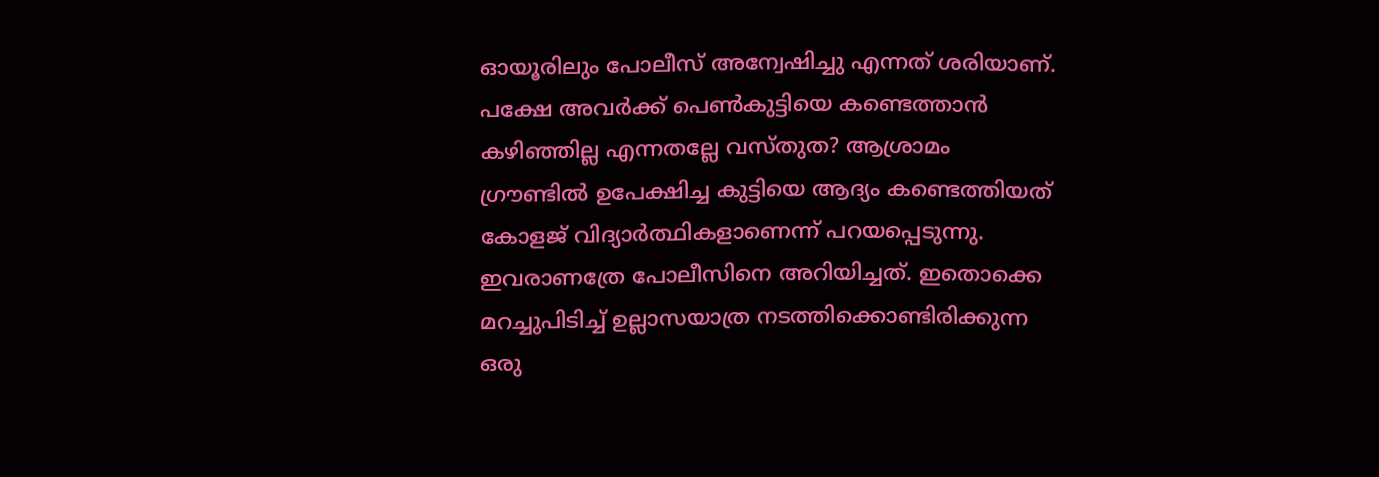ഓയൂരിലും പോലീസ് അന്വേഷിച്ചു എന്നത് ശരിയാണ്. പക്ഷേ അവര്‍ക്ക് പെണ്‍കുട്ടിയെ കണ്ടെത്താന്‍ കഴിഞ്ഞില്ല എന്നതല്ലേ വസ്തുത? ആശ്രാമം ഗ്രൗണ്ടില്‍ ഉപേക്ഷിച്ച കുട്ടിയെ ആദ്യം കണ്ടെത്തിയത് കോളജ് വിദ്യാര്‍ത്ഥികളാണെന്ന് പറയപ്പെടുന്നു. ഇവരാണത്രേ പോലീസിനെ അറിയിച്ചത്. ഇതൊക്കെ മറച്ചുപിടിച്ച് ഉല്ലാസയാത്ര നടത്തിക്കൊണ്ടിരിക്കുന്ന ഒരു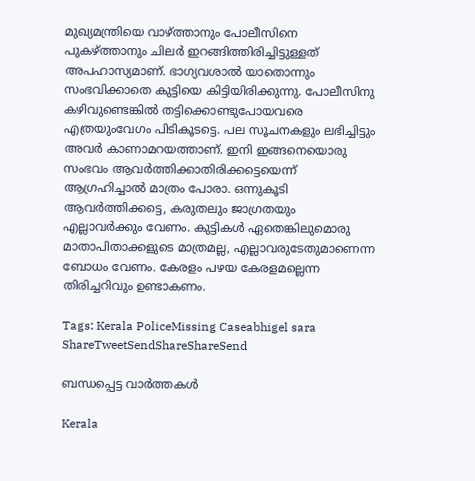മുഖ്യമന്ത്രിയെ വാഴ്‌ത്താനും പോലീസിനെ പുകഴ്‌ത്താനും ചിലര്‍ ഇറങ്ങിത്തിരിച്ചിട്ടുള്ളത് അപഹാസ്യമാണ്. ഭാഗ്യവശാല്‍ യാതൊന്നും സംഭവിക്കാതെ കുട്ടിയെ കിട്ടിയിരിക്കുന്നു. പോലീസിനു കഴിവുണ്ടെങ്കില്‍ തട്ടിക്കൊണ്ടുപോയവരെ എത്രയുംവേഗം പിടികൂടട്ടെ. പല സൂചനകളും ലഭിച്ചിട്ടും അവര്‍ കാണാമറയത്താണ്. ഇനി ഇങ്ങനെയൊരു സംഭവം ആവര്‍ത്തിക്കാതിരിക്കട്ടെയെന്ന് ആഗ്രഹിച്ചാല്‍ മാത്രം പോരാ. ഒന്നുകൂടി ആവര്‍ത്തിക്കട്ടെ, കരുതലും ജാഗ്രതയും എല്ലാവര്‍ക്കും വേണം. കുട്ടികള്‍ ഏതെങ്കിലുമൊരു മാതാപിതാക്കളുടെ മാത്രമല്ല, എല്ലാവരുടേതുമാണെന്ന ബോധം വേണം. കേരളം പഴയ കേരളമല്ലെന്ന തിരിച്ചറിവും ഉണ്ടാകണം.

Tags: Kerala PoliceMissing Caseabhigel sara
ShareTweetSendShareShareSend

ബന്ധപ്പെട്ട വാര്‍ത്തകള്‍

Kerala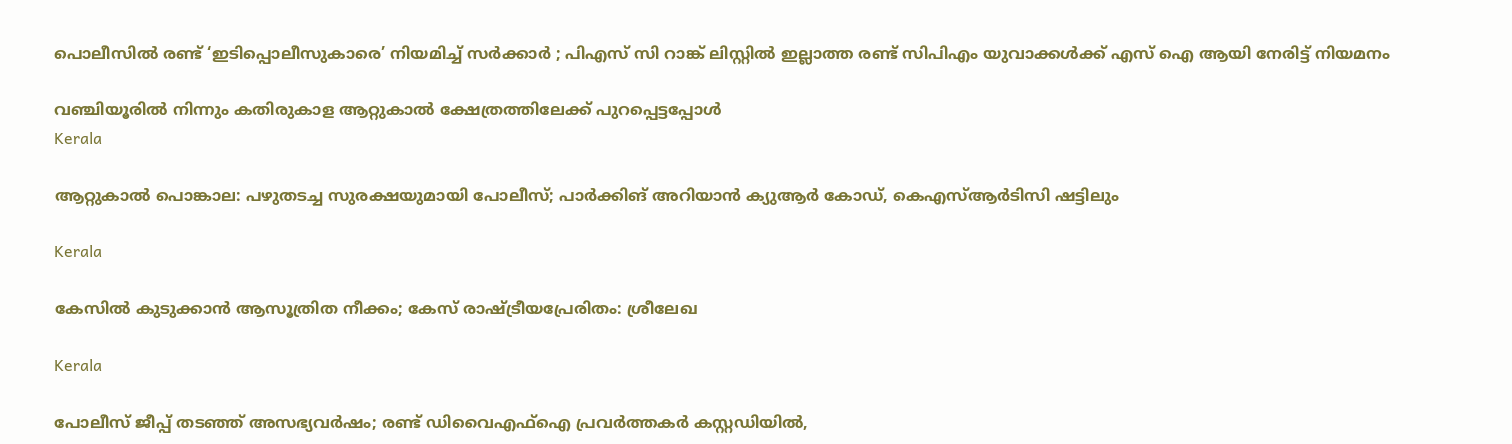പൊലീസിൽ രണ്ട് ‘ഇടിപ്പൊലീസുകാരെ’ നിയമിച്ച് സര്‍ക്കാര്‍ ; പിഎസ് സി റാങ്ക് ലിസ്റ്റില്‍ ഇല്ലാത്ത രണ്ട് സിപിഎം യുവാക്കള്‍ക്ക് എസ് ഐ ആയി നേരിട്ട് നിയമനം

വഞ്ചിയൂരില്‍ നിന്നും കതിരുകാള ആറ്റുകാല്‍ ക്ഷേത്രത്തിലേക്ക് പുറപ്പെട്ടപ്പോള്‍
Kerala

ആറ്റുകാല്‍ പൊങ്കാല: പഴുതടച്ച സുരക്ഷയുമായി പോലീസ്; പാര്‍ക്കിങ് അറിയാന്‍ ക്യുആര്‍ കോഡ്, കെഎസ്ആര്‍ടിസി ഷട്ടിലും

Kerala

കേസില്‍ കുടുക്കാന്‍ ആസൂത്രിത നീക്കം; കേസ് രാഷ്‌ട്രീയപ്രേരിതം: ശ്രീലേഖ

Kerala

പോലീസ് ജീപ്പ് തടഞ്ഞ് അസഭ്യവർഷം; രണ്ട് ഡിവൈഎഫ്‌ഐ പ്രവര്‍ത്തകര്‍ കസ്റ്റഡിയില്‍,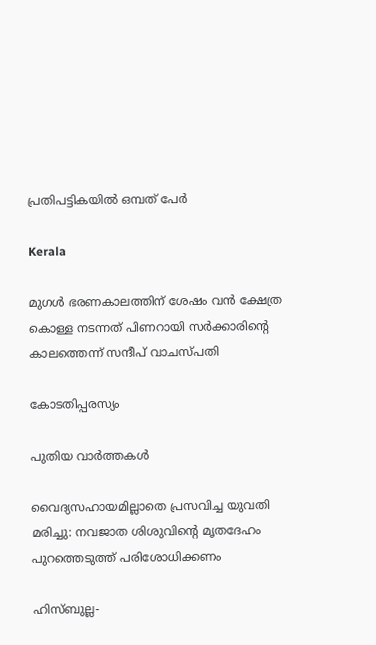പ്രതിപട്ടികയിൽ ഒമ്പത് പേർ

Kerala

മുഗൾ ഭരണകാലത്തിന് ശേഷം വൻ ക്ഷേത്ര കൊള്ള നടന്നത് പിണറായി സർക്കാരിന്റെ കാലത്തെന്ന് സന്ദീപ് വാചസ്പതി

കോടതിപ്പരസ്യം

പുതിയ വാര്‍ത്തകള്‍

വൈദ്യസഹായമില്ലാതെ പ്രസവിച്ച യുവതി മരിച്ചു: നവജാത ശിശുവിന്റെ മൃതദേഹം പുറത്തെടുത്ത് പരിശോധിക്കണം

ഹിസ്ബുല്ല-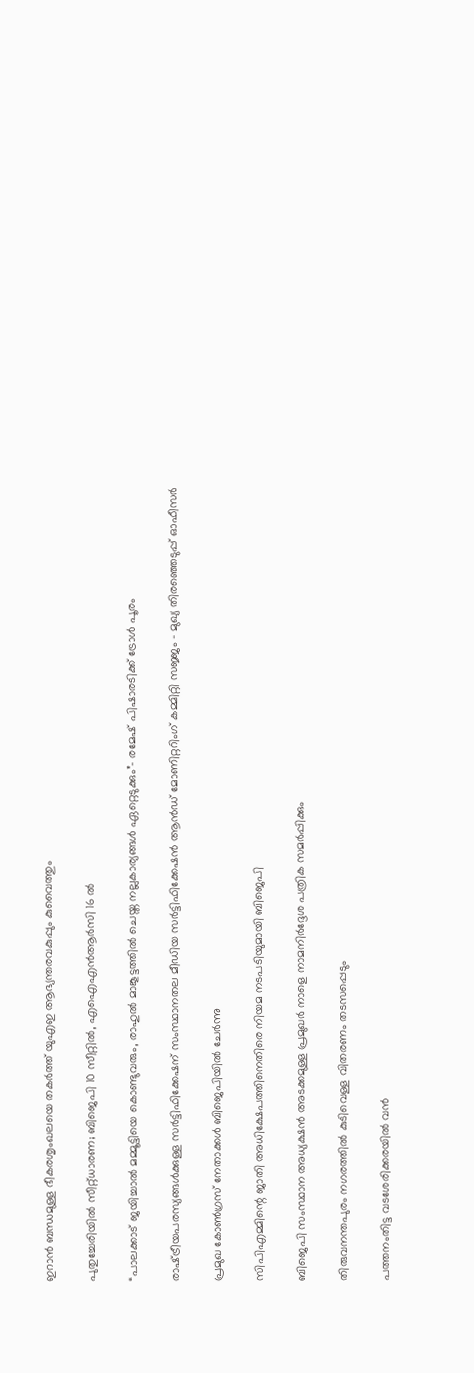ഇറാൻ ബന്ധമുള്ള ഭീകരശൃംഖലയെ തകർത്ത് യുഎഇ ആഭ്യന്തരവകുപ്പും കുവൈത്തും

പുതുച്ചേരിയിൽ സീറ്റ്ധാരണ; ബിജെപി 10 സീറ്റിൽ, എഐഎൻആർസി 16 ൽ

“പാലക്കാട് ജയിച്ചാൽ മമ്മൂട്ടിയെ കൊണ്ടുവരും, രാഹുല്‍ മാങ്കൂട്ടത്തില്‍ ചെയ്ത നല്ലകാര്യങ്ങള്‍ ഏറ്റെടുക്കും”- രമേഷ് പിഷാരടിക്ക് ട്രോള്‍ പൂരം

രാഷ്‌ട്രീയപരസ്യങ്ങള്‍ക്കുള്ള സര്‍ട്ടിഫിക്കേഷന് സംസ്ഥാനതല മീഡിയ സര്‍ട്ടിഫിക്കേഷന്‍ ആന്‍ഡ് മോണിറ്ററിംഗ് കമ്മിറ്റി സജ്ജം – മുഖ്യ തിരഞ്ഞെടുപ്പ് ഓഫീസര്‍

പ്രമുഖ കോണ്‍ഗ്രസ് നേതാക്കള്‍ ബിജെപിയില്‍ ചേര്‍ന്നു

സിപിഎമ്മിന്റെ ജാതി അധിക്ഷേപത്തിനെതിരെ നിയമ നടപടിയുമായി ബിജെപി

ബിജെപി സംസ്ഥാന അധ്യക്ഷന്‍ അടക്കമുള്ള പ്രമുഖര്‍ നാളെ നാമനിര്‍ദ്ദേശ പത്രിക സമര്‍പ്പിക്കും

തിരുവനന്തപുരം നഗരത്തില്‍ കുടിവെള്ള വിതരണം തടസപ്പെടും

പത്തനംതിട്ട വടശേരിക്കരയില്‍ വന്‍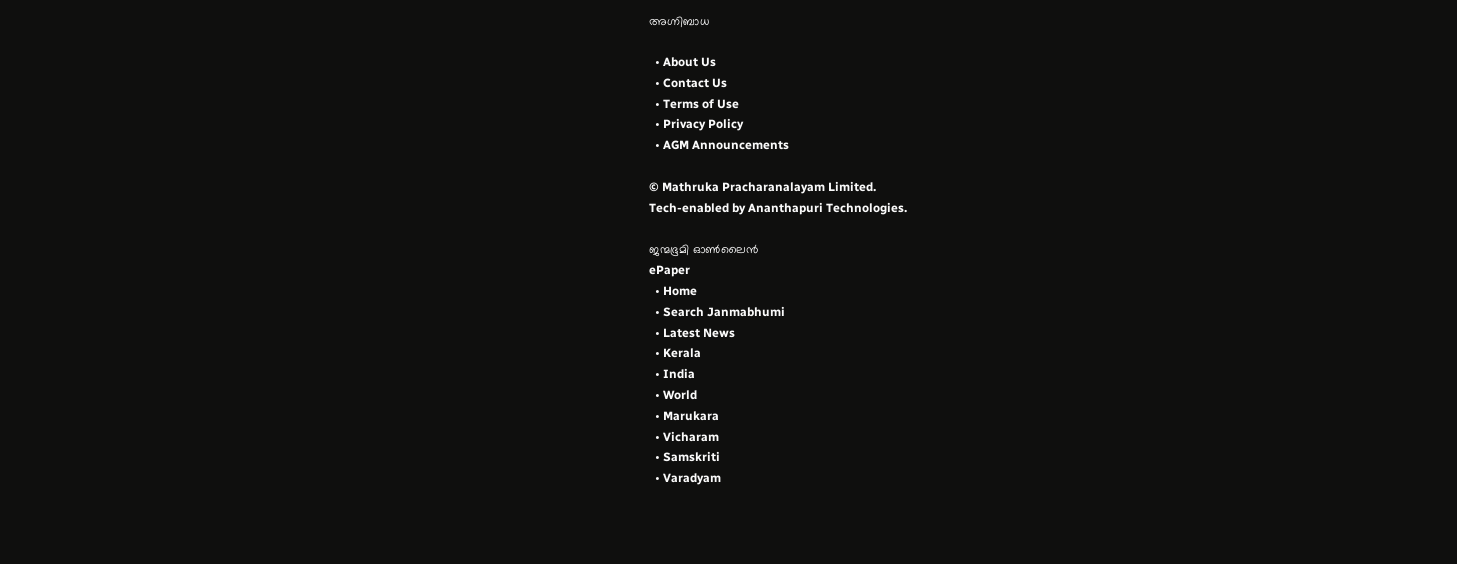അഗ്നിബാധ

  • About Us
  • Contact Us
  • Terms of Use
  • Privacy Policy
  • AGM Announcements

© Mathruka Pracharanalayam Limited.
Tech-enabled by Ananthapuri Technologies.

ജന്മഭൂമി ഓണ്‍ലൈന്‍
ePaper
  • Home
  • Search Janmabhumi
  • Latest News
  • Kerala
  • India
  • World
  • Marukara
  • Vicharam
  • Samskriti
  • Varadyam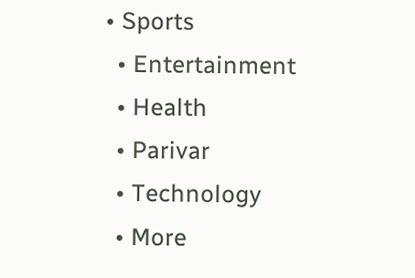• Sports
  • Entertainment
  • Health
  • Parivar
  • Technology
  • More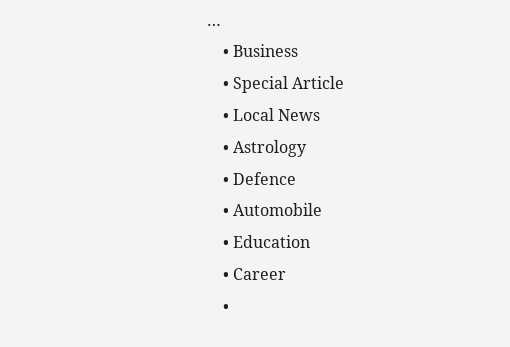…
    • Business
    • Special Article
    • Local News
    • Astrology
    • Defence
    • Automobile
    • Education
    • Career
    •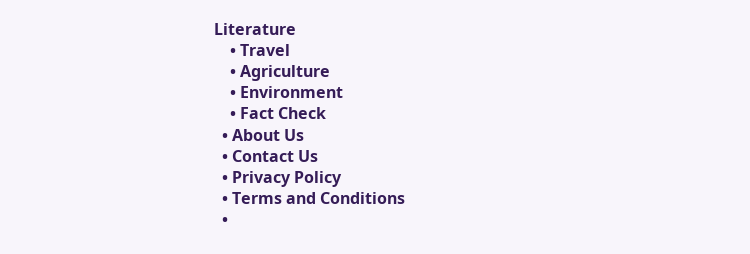Literature
    • Travel
    • Agriculture
    • Environment
    • Fact Check
  • About Us
  • Contact Us
  • Privacy Policy
  • Terms and Conditions
  •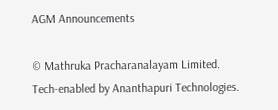AGM Announcements

© Mathruka Pracharanalayam Limited.
Tech-enabled by Ananthapuri Technologies.